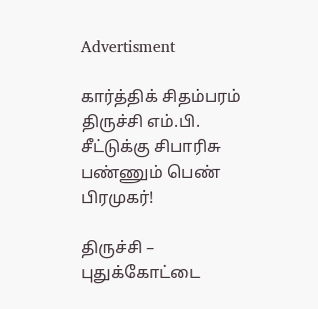Advertisment

கார்த்திக் சிதம்பரம் திருச்சி எம்.பி. சீட்டுக்கு சிபாரிசு பண்ணும் பெண் பிரமுகர்!

திருச்சி – புதுக்கோட்டை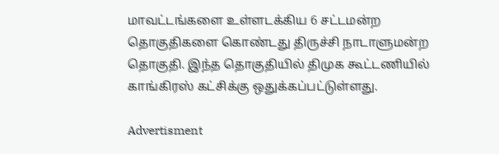மாவட்டங்களை உள்ளடக்கிய 6 சட்டமன்ற தொகுதிகளை கொண்டது திருச்சி நாடாளுமன்ற தொகுதி. இந்த தொகுதியில் திமுக கூட்டணியில் காங்கிரஸ் கட்சிக்கு ஒதுக்கப்பட்டுள்ளது.

Advertisment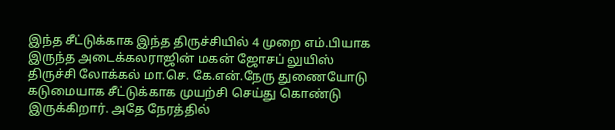இந்த சீட்டுக்காக இந்த திருச்சியில் 4 முறை எம்.பியாக இருந்த அடைக்கலராஜின் மகன் ஜோசப் லுயிஸ் திருச்சி லோக்கல் மா.செ. கே.என்.நேரு துணையோடு கடுமையாக சீட்டுக்காக முயற்சி செய்து கொண்டு இருக்கிறார். அதே நேரத்தில்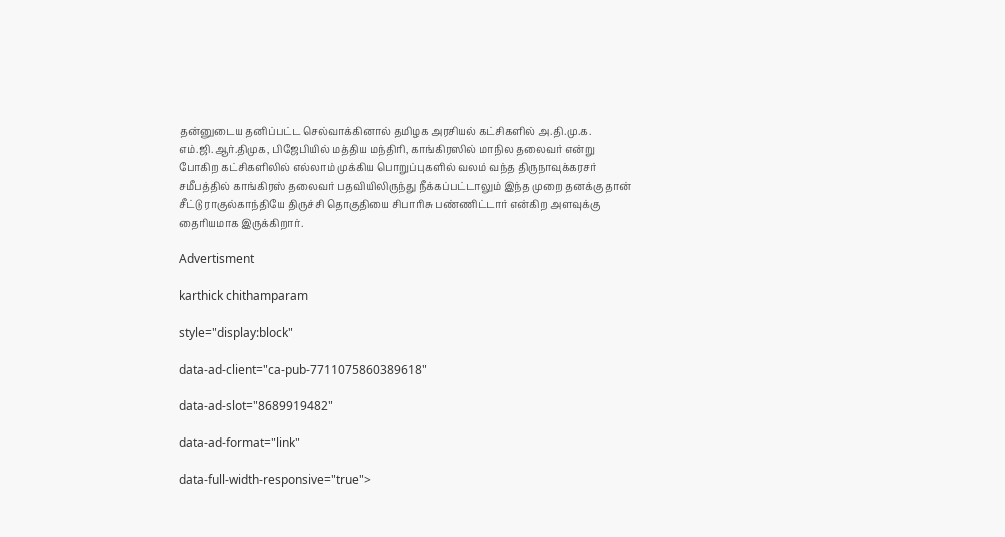தன்னுடைய தனிப்பட்ட செல்வாக்கினால் தமிழக அரசியல் கட்சிகளில் அ.தி.மு.க. எம்.ஜி.ஆர்.திமுக, பிஜேபியில் மத்திய மந்திரி, காங்கிரஸில் மாநில தலைவர் என்று போகிற கட்சிகளிலில் எல்லாம் முக்கிய பொறுப்புகளில் வலம் வந்த திருநாவுக்கரசர் சமீபத்தில் காங்கிரஸ் தலைவர் பதவியிலிருந்து நீக்கப்பட்டாலும் இந்த முறை தனக்கு தான் சீட்டு ராகுல்காந்தியே திருச்சி தொகுதியை சிபாரிசு பண்ணிட்டார் என்கிற அளவுக்கு தைரியமாக இருக்கிறார்.

Advertisment

karthick chithamparam

style="display:block"

data-ad-client="ca-pub-7711075860389618"

data-ad-slot="8689919482"

data-ad-format="link"

data-full-width-responsive="true">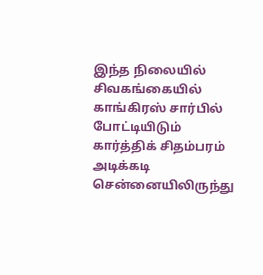இந்த நிலையில் சிவகங்கையில் காங்கிரஸ் சார்பில் போட்டியிடும் கார்த்திக் சிதம்பரம் அடிக்கடி சென்னையிலிருந்து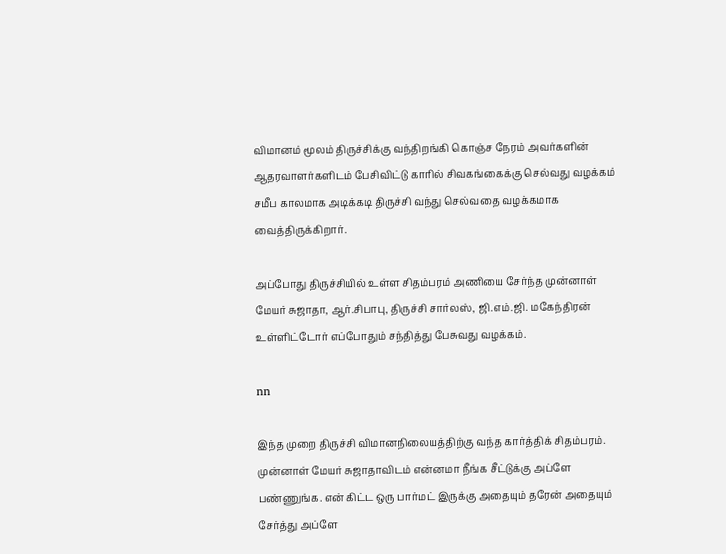விமானம் மூலம் திருச்சிக்கு வந்திறங்கி கொஞ்ச நேரம் அவர்களின் ஆதரவாளர்களிடம் பேசிவிட்டு காரில் சிவகங்கைக்கு செல்வது வழக்கம் சமீப காலமாக அடிக்கடி திருச்சி வந்து செல்வதை வழக்கமாக வைத்திருக்கிறார்.

அப்போது திருச்சியில் உள்ள சிதம்பரம் அணியை சேர்ந்த முன்னாள் மேயர் சுஜாதா, ஆர்.சிபாபு, திருச்சி சார்லஸ், ஜி.எம்.ஜி. மகேந்திரன் உள்ளிட்டோர் எப்போதும் சந்தித்து பேசுவது வழக்கம்.

nn

இந்த முறை திருச்சி விமானநிலையத்திற்கு வந்த கார்த்திக் சிதம்பரம். முன்னாள் மேயர் சுஜாதாவிடம் என்னமா நீங்க சீட்டுக்கு அப்ளே பண்ணுங்க. என் கிட்ட ஒரு பார்மட் இருக்கு அதையும் தரேன் அதையும் சேர்த்து அப்ளே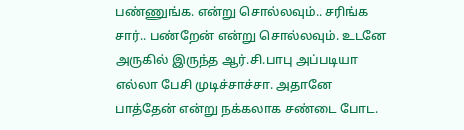பண்ணுங்க. என்று சொல்லவும்.. சரிங்க சார்.. பண்றேன் என்று சொல்லவும். உடனே அருகில் இருந்த ஆர்.சி.பாபு அப்படியா எல்லா பேசி முடிச்சாச்சா. அதானே பாத்தேன் என்று நக்கலாக சண்டை போட.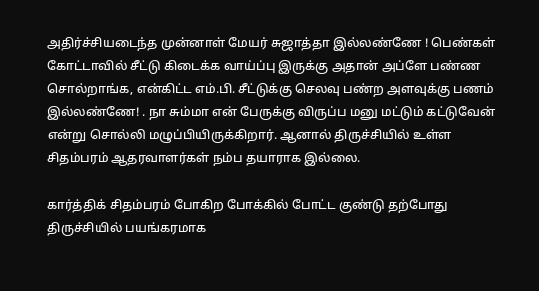அதிர்ச்சியடைந்த முன்னாள் மேயர் சுஜாத்தா இல்லண்ணே ! பெண்கள் கோட்டாவில் சீட்டு கிடைக்க வாய்ப்பு இருக்கு அதான் அப்ளே பண்ண சொல்றாங்க, என்கிட்ட எம்.பி. சீட்டுக்கு செலவு பண்ற அளவுக்கு பணம் இல்லண்ணே! . நா சும்மா என் பேருக்கு விருப்ப மனு மட்டும் கட்டுவேன் என்று சொல்லி மழுப்பியிருக்கிறார். ஆனால் திருச்சியில் உள்ள சிதம்பரம் ஆதரவாளர்கள் நம்ப தயாராக இல்லை.

கார்த்திக் சிதம்பரம் போகிற போக்கில் போட்ட குண்டு தற்போது திருச்சியில் பயங்கரமாக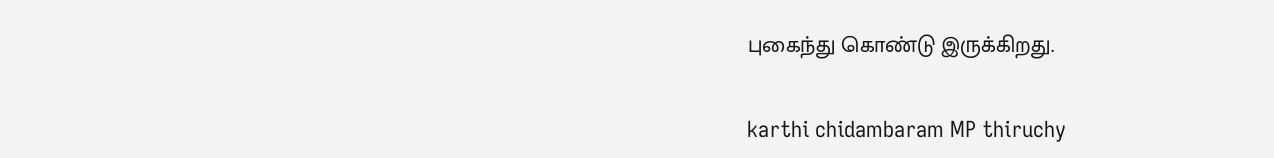புகைந்து கொண்டு இருக்கிறது.

karthi chidambaram MP thiruchy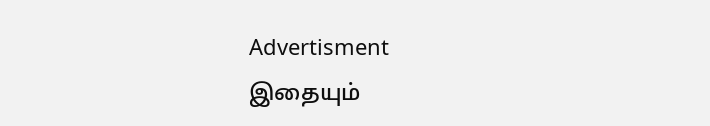Advertisment
இதையும்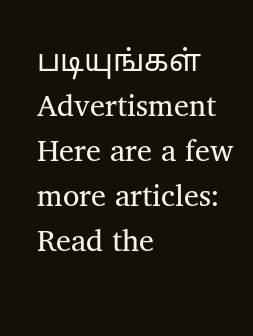படியுங்கள்
Advertisment
Here are a few more articles:
Read the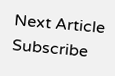Next Article
Subscribe